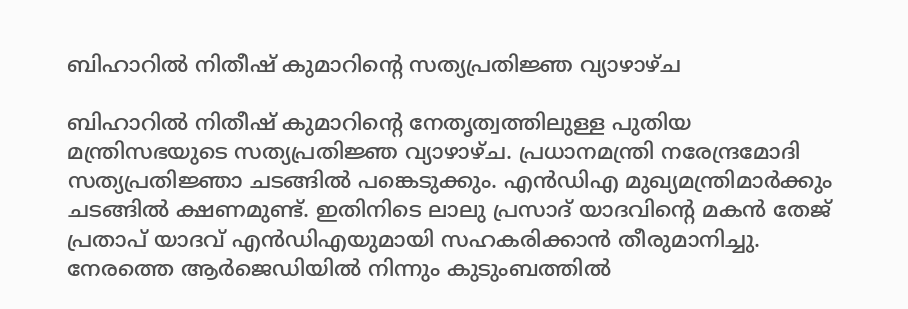ബിഹാറില്‍ നിതീഷ് കുമാറിന്റെ സത്യപ്രതിജ്ഞ വ്യാഴാഴ്ച

ബിഹാറില്‍ നിതീഷ് കുമാറിന്റെ നേതൃത്വത്തിലുള്ള പുതിയ മന്ത്രിസഭയുടെ സത്യപ്രതിജ്ഞ വ്യാഴാഴ്ച. പ്രധാനമന്ത്രി നരേന്ദ്രമോദി സത്യപ്രതിജ്ഞാ ചടങ്ങില്‍ പങ്കെടുക്കും. എന്‍ഡിഎ മുഖ്യമന്ത്രിമാര്‍ക്കും ചടങ്ങില്‍ ക്ഷണമുണ്ട്. ഇതിനിടെ ലാലു പ്രസാദ് യാദവിന്റെ മകന്‍ തേജ് പ്രതാപ് യാദവ് എന്‍ഡിഎയുമായി സഹകരിക്കാന്‍ തീരുമാനിച്ചു. നേരത്തെ ആര്‍ജെഡിയില്‍ നിന്നും കുടുംബത്തില്‍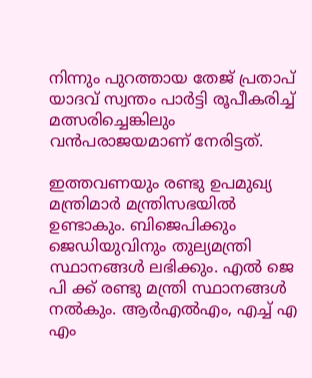നിന്നും പുറത്തായ തേജ് പ്രതാപ് യാദവ് സ്വന്തം പാര്‍ട്ടി രൂപീകരിച്ച് മത്സരിച്ചെങ്കിലും വന്‍പരാജയമാണ് നേരിട്ടത്.

ഇത്തവണയും രണ്ടു ഉപമുഖ്യ മന്ത്രിമാര്‍ മന്ത്രിസഭയില്‍ ഉണ്ടാകും. ബിജെപിക്കും ജെഡിയുവിനും തുല്യമന്ത്രി സ്ഥാനങ്ങള്‍ ലഭിക്കും. എല്‍ ജെ പി ക്ക് രണ്ടു മന്ത്രി സ്ഥാനങ്ങള്‍ നല്‍കും. ആര്‍എല്‍എം, എച്ച് എ എം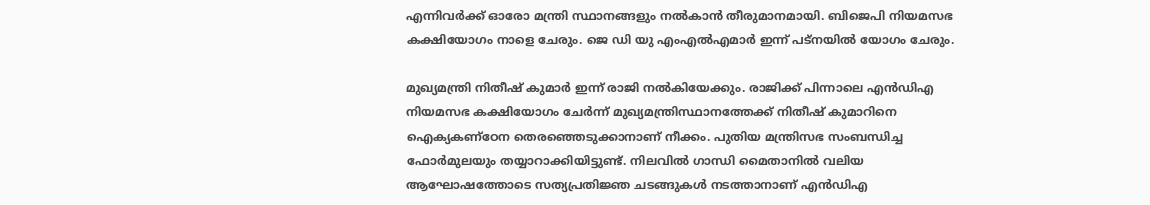എന്നിവര്‍ക്ക് ഓരോ മന്ത്രി സ്ഥാനങ്ങളും നല്‍കാന്‍ തീരുമാനമായി. ബിജെപി നിയമസഭ കക്ഷിയോഗം നാളെ ചേരും. ജെ ഡി യു എംഎല്‍എമാര്‍ ഇന്ന് പട്‌നയില്‍ യോഗം ചേരും.

മുഖ്യമന്ത്രി നിതീഷ് കുമാര്‍ ഇന്ന് രാജി നല്‍കിയേക്കും. രാജിക്ക് പിന്നാലെ എന്‍ഡിഎ നിയമസഭ കക്ഷിയോഗം ചേര്‍ന്ന് മുഖ്യമന്ത്രിസ്ഥാനത്തേക്ക് നിതീഷ് കുമാറിനെ ഐക്യകണ്‌ഠേന തെരഞ്ഞെടുക്കാനാണ് നീക്കം. പുതിയ മന്ത്രിസഭ സംബന്ധിച്ച ഫോര്‍മുലയും തയ്യാറാക്കിയിട്ടുണ്ട്. നിലവില്‍ ഗാന്ധി മൈതാനില്‍ വലിയ ആഘോഷത്തോടെ സത്യപ്രതിജ്ഞ ചടങ്ങുകള്‍ നടത്താനാണ് എന്‍ഡിഎ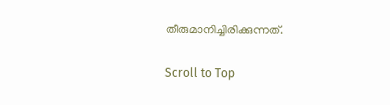തീരുമാനിച്ചിരിക്കുന്നത്.

Scroll to Top